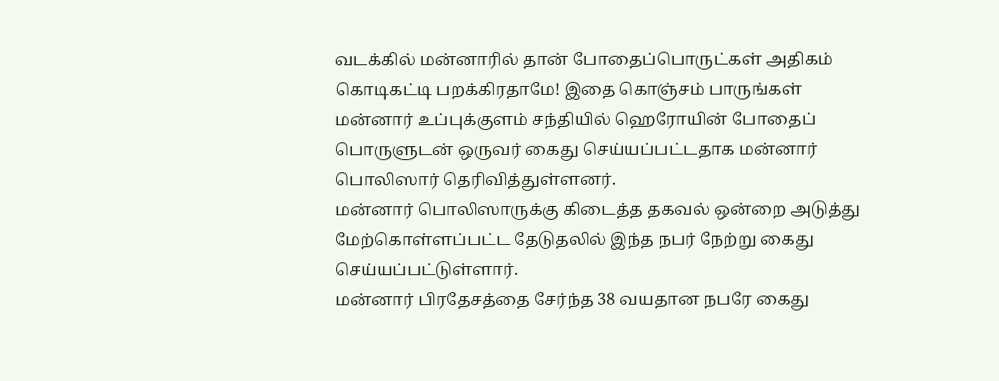வடக்கில் மன்னாரில் தான் போதைப்பொருட்கள் அதிகம் கொடிகட்டி பறக்கிரதாமே! இதை கொஞ்சம் பாருங்கள்
மன்னார் உப்புக்குளம் சந்தியில் ஹெரோயின் போதைப் பொருளுடன் ஒருவர் கைது செய்யப்பட்டதாக மன்னார் பொலிஸார் தெரிவித்துள்ளனர்.
மன்னார் பொலிஸாருக்கு கிடைத்த தகவல் ஒன்றை அடுத்து மேற்கொள்ளப்பட்ட தேடுதலில் இந்த நபர் நேற்று கைது செய்யப்பட்டுள்ளார்.
மன்னார் பிரதேசத்தை சேர்ந்த 38 வயதான நபரே கைது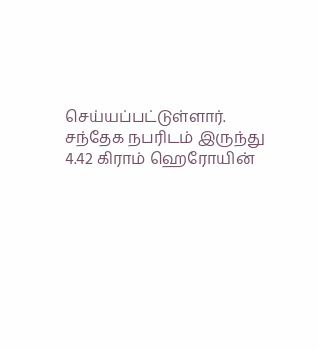செய்யப்பட்டுள்ளார்.
சந்தேக நபரிடம் இருந்து 4.42 கிராம் ஹெரோயின்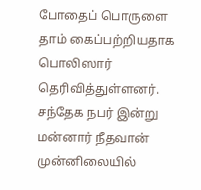போதைப் பொருளை தாம் கைப்பற்றியதாக பொலிஸார் தெரிவித்துள்ளனர்.
சந்தேக நபர் இன்று மன்னார் நீதவான் முன்னிலையில்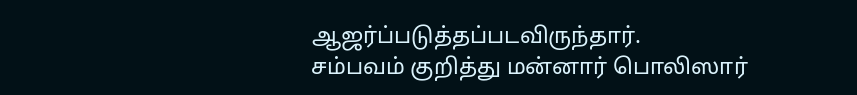ஆஜர்ப்படுத்தப்படவிருந்தார்.
சம்பவம் குறித்து மன்னார் பொலிஸார்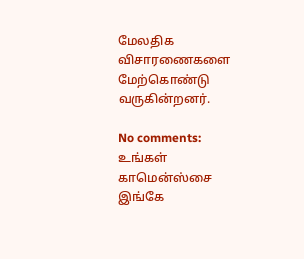மேலதிக விசாரணைகளை மேற்கொண்டு வருகின்றனர்.

No comments:
உங்கள் காமென்ஸ்சை இங்கே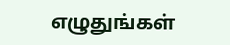எழுதுங்கள்